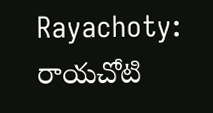Rayachoty: రాయచోటి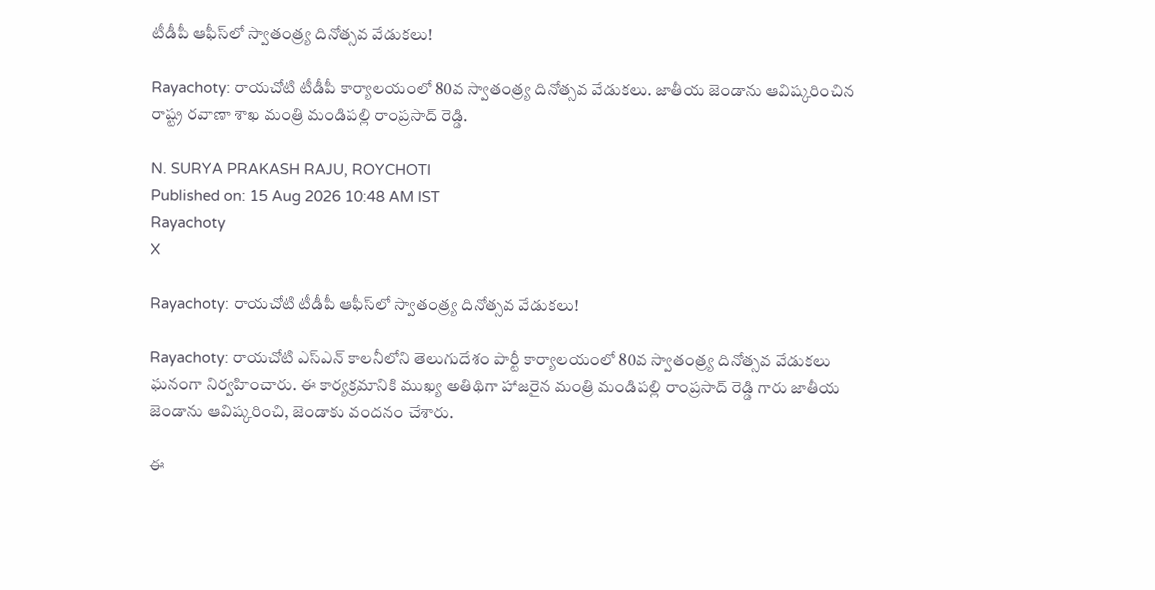టీడీపీ ఆఫీస్‌లో స్వాతంత్ర్య దినోత్సవ వేడుకలు!

Rayachoty: రాయచోటి టీడీపీ కార్యాలయంలో 80వ స్వాతంత్ర్య దినోత్సవ వేడుకలు. జాతీయ జెండాను ఆవిష్కరించిన రాష్ట్ర రవాణా శాఖ మంత్రి మండిపల్లి రాంప్రసాద్ రెడ్డి.

N. SURYA PRAKASH RAJU, ROYCHOTI
Published on: 15 Aug 2026 10:48 AM IST
Rayachoty
X

Rayachoty: రాయచోటి టీడీపీ ఆఫీస్‌లో స్వాతంత్ర్య దినోత్సవ వేడుకలు!

Rayachoty: రాయచోటి ఎస్‌ఎన్ కాలనీలోని తెలుగుదేశం పార్టీ కార్యాలయంలో 80వ స్వాతంత్ర్య దినోత్సవ వేడుకలు ఘనంగా నిర్వహించారు. ఈ కార్యక్రమానికి ముఖ్య అతిథిగా హాజరైన మంత్రి మండిపల్లి రాంప్రసాద్ రెడ్డి గారు జాతీయ జెండాను ఆవిష్కరించి, జెండాకు వందనం చేశారు.

ఈ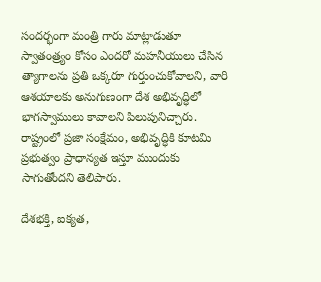సందర్భంగా మంత్రి గారు మాట్లాడుతూ స్వాతంత్ర్యం కోసం ఎందరో మహనీయులు చేసిన త్యాగాలను ప్రతి ఒక్కరూ గుర్తుంచుకోవాలని, వారి ఆశయాలకు అనుగుణంగా దేశ అభివృద్ధిలో భాగస్వాములు కావాలని పిలుపునిచ్చారు. రాష్ట్రంలో ప్రజా సంక్షేమం, అభివృద్ధికి కూటమి ప్రభుత్వం ప్రాధాన్యత ఇస్తూ ముందుకు సాగుతోందని తెలిపారు.

దేశభక్తి, ఐక్యత,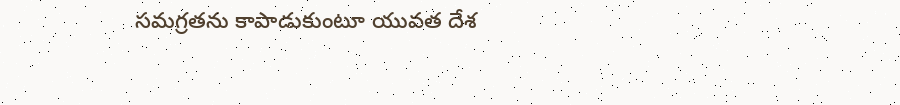సమగ్రతను కాపాడుకుంటూ యువత దేశ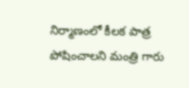నిర్మాణంలో కీలక పాత్ర పోషించాలని మంత్రి గారు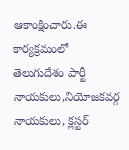ఆకాంక్షించారు.ఈ కార్యక్రమంలో తెలుగుదేశం పార్టీ నాయకులు,నియోజకవర్గ నాయకులు, క్లస్టర్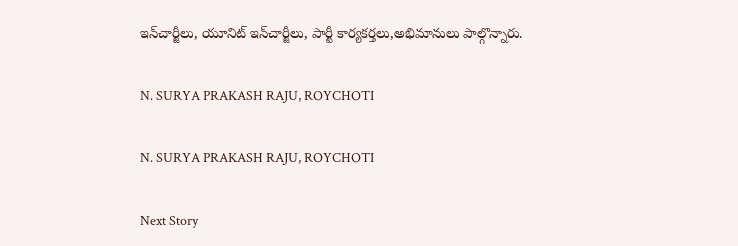ఇన్‌చార్జీలు, యూనిట్ ఇన్‌చార్జీలు, పార్టీ కార్యకర్తలు,అభిమానులు పాల్గొన్నారు.

N. SURYA PRAKASH RAJU, ROYCHOTI

N. SURYA PRAKASH RAJU, ROYCHOTI

Next Story